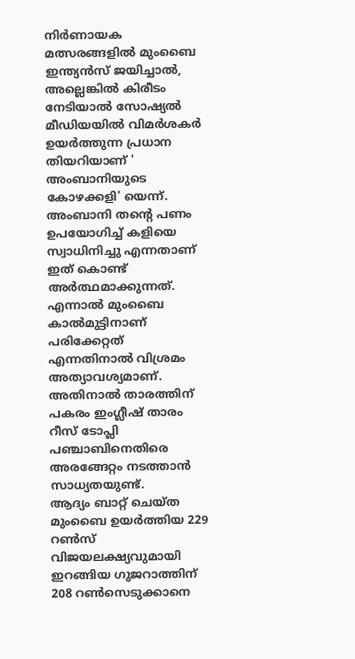നിർണായക മത്സരങ്ങളിൽ മുംബൈ ഇന്ത്യൻസ് ജയിച്ചാൽ, അല്ലെങ്കിൽ കിരീടം നേടിയാൽ സോഷ്യൽ മീഡിയയിൽ വിമർശകർ ഉയർത്തുന്ന പ്രധാന തിയറിയാണ് ' അംബാനിയുടെ കോഴക്കളി' യെന്ന്. അംബാനി തന്റെ പണം ഉപയോഗിച്ച് കളിയെ സ്വാധിനിച്ചു എന്നതാണ് ഇത് കൊണ്ട് അർത്ഥമാക്കുന്നത്. എന്നാൽ മുംബൈ
കാൽമുട്ടിനാണ് പരിക്കേറ്റത് എന്നതിനാൽ വിശ്രമം അത്യാവശ്യമാണ്. അതിനാൽ താരത്തിന് പകരം ഇംഗ്ലീഷ് താരം റീസ് ടോപ്ലി പഞ്ചാബിനെതിരെ അരങ്ങേറ്റം നടത്താൻ സാധ്യതയുണ്ട്.
ആദ്യം ബാറ്റ് ചെയ്ത മുംബൈ ഉയർത്തിയ 229 റൺസ് വിജയലക്ഷ്യവുമായി ഇറങ്ങിയ ഗുജറാത്തിന് 208 റൺസെടുക്കാനെ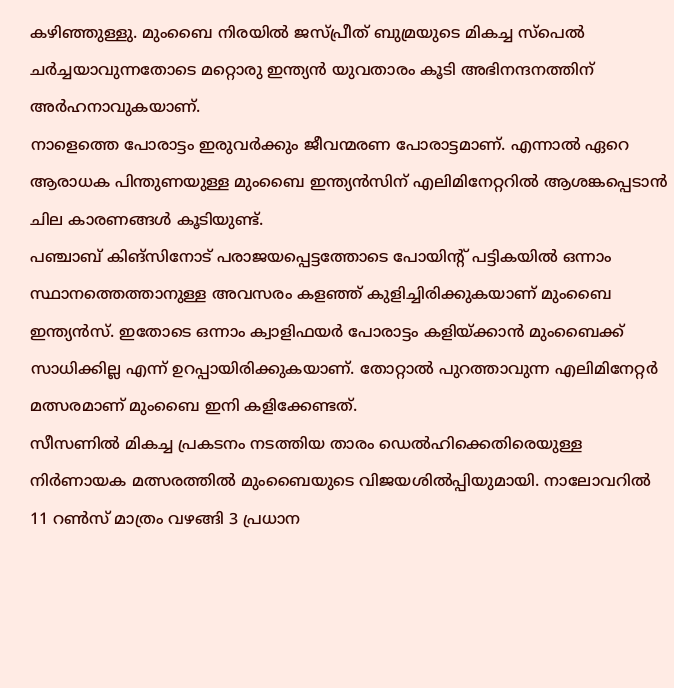കഴിഞ്ഞുള്ളു. മുംബൈ നിരയിൽ ജസ്പ്രീത് ബുമ്രയുടെ മികച്ച സ്പെൽ ചർച്ചയാവുന്നതോടെ മറ്റൊരു ഇന്ത്യൻ യുവതാരം കൂടി അഭിനന്ദനത്തിന് അർഹനാവുകയാണ്.
നാളെത്തെ പോരാട്ടം ഇരുവർക്കും ജീവന്മരണ പോരാട്ടമാണ്. എന്നാൽ ഏറെ ആരാധക പിന്തുണയുള്ള മുംബൈ ഇന്ത്യൻസിന് എലിമിനേറ്ററിൽ ആശങ്കപ്പെടാൻ ചില കാരണങ്ങൾ കൂടിയുണ്ട്.
പഞ്ചാബ് കിങ്സിനോട് പരാജയപ്പെട്ടത്തോടെ പോയിന്റ് പട്ടികയിൽ ഒന്നാം സ്ഥാനത്തെത്താനുള്ള അവസരം കളഞ്ഞ് കുളിച്ചിരിക്കുകയാണ് മുംബൈ ഇന്ത്യൻസ്. ഇതോടെ ഒന്നാം ക്വാളിഫയർ പോരാട്ടം കളിയ്ക്കാൻ മുംബൈക്ക് സാധിക്കില്ല എന്ന് ഉറപ്പായിരിക്കുകയാണ്. തോറ്റാൽ പുറത്താവുന്ന എലിമിനേറ്റർ മത്സരമാണ് മുംബൈ ഇനി കളിക്കേണ്ടത്.
സീസണിൽ മികച്ച പ്രകടനം നടത്തിയ താരം ഡെൽഹിക്കെതിരെയുള്ള നിർണായക മത്സരത്തിൽ മുംബൈയുടെ വിജയശിൽപ്പിയുമായി. നാലോവറിൽ 11 റൺസ് മാത്രം വഴങ്ങി 3 പ്രധാന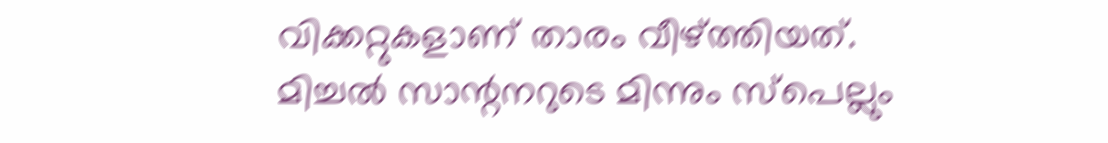വിക്കറ്റുകളാണ് താരം വീഴ്ത്തിയത്.
മിച്ചൽ സാന്റനറുടെ മിന്നും സ്പെല്ലും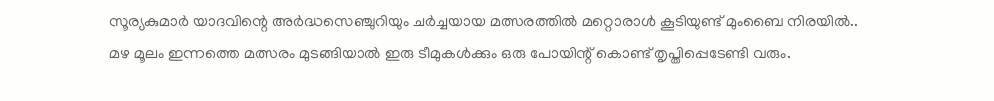സൂര്യകുമാർ യാദവിന്റെ അർദ്ധസെഞ്ചുറിയും ചർച്ചയായ മത്സരത്തിൽ മറ്റൊരാൾ കൂടിയുണ്ട് മുംബൈ നിരയിൽ..
മഴ മൂലം ഇന്നത്തെ മത്സരം മുടങ്ങിയാൽ ഇരു ടീമുകൾക്കും ഒരു പോയിന്റ് കൊണ്ട് തൃപ്തിപ്പെടേണ്ടി വരും.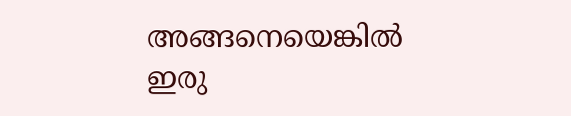അങ്ങനെയെങ്കിൽ ഇരു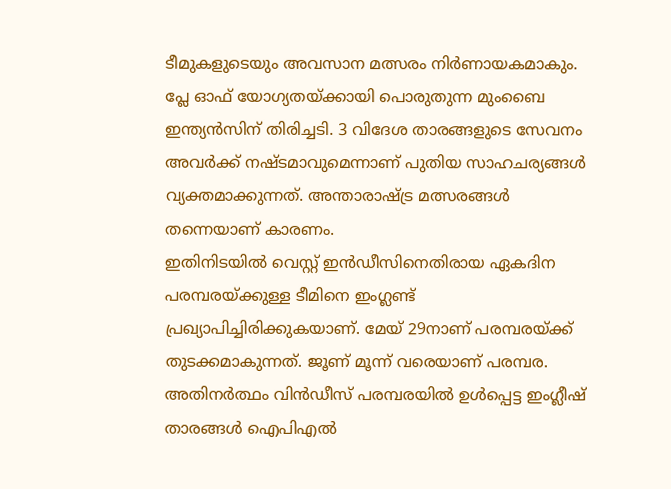ടീമുകളുടെയും അവസാന മത്സരം നിർണായകമാകും.
പ്ലേ ഓഫ് യോഗ്യതയ്ക്കായി പൊരുതുന്ന മുംബൈ ഇന്ത്യൻസിന് തിരിച്ചടി. 3 വിദേശ താരങ്ങളുടെ സേവനം അവർക്ക് നഷ്ടമാവുമെന്നാണ് പുതിയ സാഹചര്യങ്ങൾ വ്യക്തമാക്കുന്നത്. അന്താരാഷ്ട്ര മത്സരങ്ങൾ തന്നെയാണ് കാരണം.
ഇതിനിടയിൽ വെസ്റ്റ് ഇൻഡീസിനെതിരായ ഏകദിന പരമ്പരയ്ക്കുള്ള ടീമിനെ ഇംഗ്ലണ്ട് പ്രഖ്യാപിച്ചിരിക്കുകയാണ്. മേയ് 29നാണ് പരമ്പരയ്ക്ക് തുടക്കമാകുന്നത്. ജൂണ് മൂന്ന് വരെയാണ് പരമ്പര. അതിനർത്ഥം വിൻഡീസ് പരമ്പരയിൽ ഉൾപ്പെട്ട ഇംഗ്ലീഷ് താരങ്ങൾ ഐപിഎൽ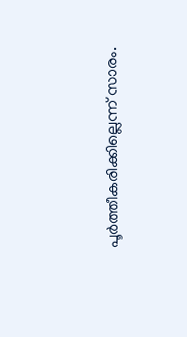പൂർത്തീകരിക്കില്ലെന്ന് സാരം.